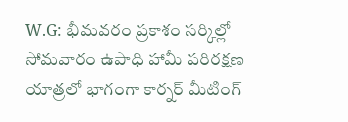W.G: భీమవరం ప్రకాశం సర్కిల్లో సోమవారం ఉపాధి హామీ పరిరక్షణ యాత్రలో భాగంగా కార్నర్ మీటింగ్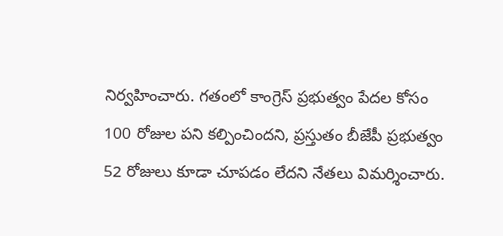నిర్వహించారు. గతంలో కాంగ్రెస్ ప్రభుత్వం పేదల కోసం 100 రోజుల పని కల్పించిందని, ప్రస్తుతం బీజేపీ ప్రభుత్వం 52 రోజులు కూడా చూపడం లేదని నేతలు విమర్శించారు.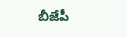బీజేపీ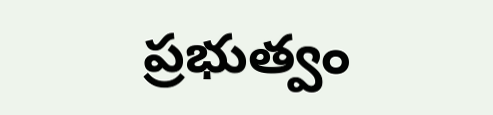ప్రభుత్వం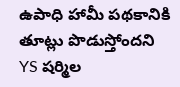ఉపాధి హామీ పథకానికి తూట్లు పొడుస్తోందని YS షర్మిల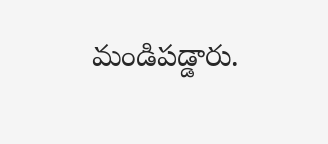మండిపడ్డారు.